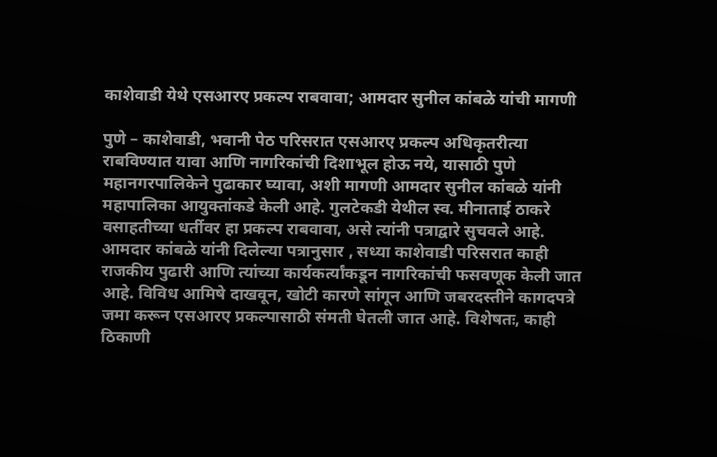काशेवाडी येथे एसआरए प्रकल्प राबवावा; आमदार सुनील कांबळे यांची मागणी

पुणे – काशेवाडी, भवानी पेठ परिसरात एसआरए प्रकल्प अधिकृतरीत्या राबविण्यात यावा आणि नागरिकांची दिशाभूल होऊ नये, यासाठी पुणे महानगरपालिकेने पुढाकार घ्यावा, अशी मागणी आमदार सुनील कांबळे यांनी महापालिका आयुक्तांकडे केली आहे. गुलटेकडी येथील स्व. मीनाताई ठाकरे वसाहतीच्या धर्तीवर हा प्रकल्प राबवावा, असे त्यांनी पत्राद्वारे सुचवले आहे.
आमदार कांबळे यांनी दिलेल्या पत्रानुसार , सध्या काशेवाडी परिसरात काही राजकीय पुढारी आणि त्यांच्या कार्यकर्त्यांकडून नागरिकांची फसवणूक केली जात आहे. विविध आमिषे दाखवून, खोटी कारणे सांगून आणि जबरदस्तीने कागदपत्रे जमा करून एसआरए प्रकल्पासाठी संमती घेतली जात आहे. विशेषतः, काही ठिकाणी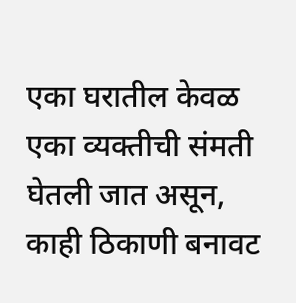एका घरातील केवळ एका व्यक्तीची संमती घेतली जात असून, काही ठिकाणी बनावट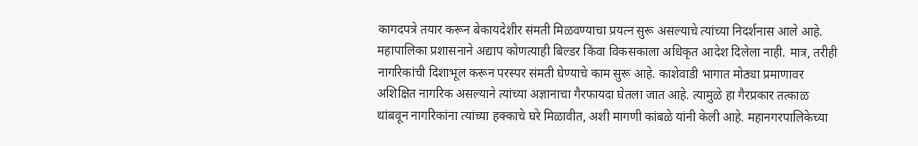कागदपत्रे तयार करून बेकायदेशीर संमती मिळवण्याचा प्रयत्न सुरू असल्याचे त्यांच्या निदर्शनास आले आहे.
महापालिका प्रशासनाने अद्याप कोणत्याही बिल्डर किंवा विकसकाला अधिकृत आदेश दिलेला नाही. मात्र, तरीही नागरिकांची दिशाभूल करून परस्पर संमती घेण्याचे काम सुरू आहे. काशेवाडी भागात मोठ्या प्रमाणावर अशिक्षित नागरिक असल्याने त्यांच्या अज्ञानाचा गैरफायदा घेतला जात आहे. त्यामुळे हा गैरप्रकार तत्काळ थांबवून नागरिकांना त्यांच्या हक्काचे घरे मिळावीत, अशी मागणी कांबळे यांनी केली आहे. महानगरपालिकेच्या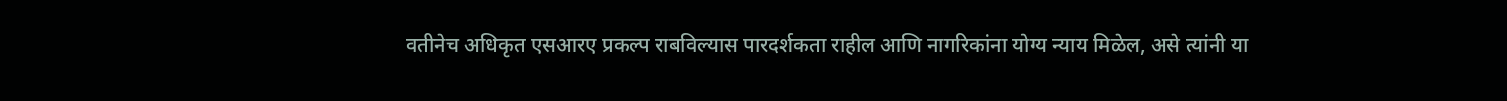वतीनेच अधिकृत एसआरए प्रकल्प राबविल्यास पारदर्शकता राहील आणि नागरिकांना योग्य न्याय मिळेल, असे त्यांनी या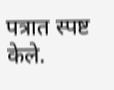पत्रात स्पष्ट केले.